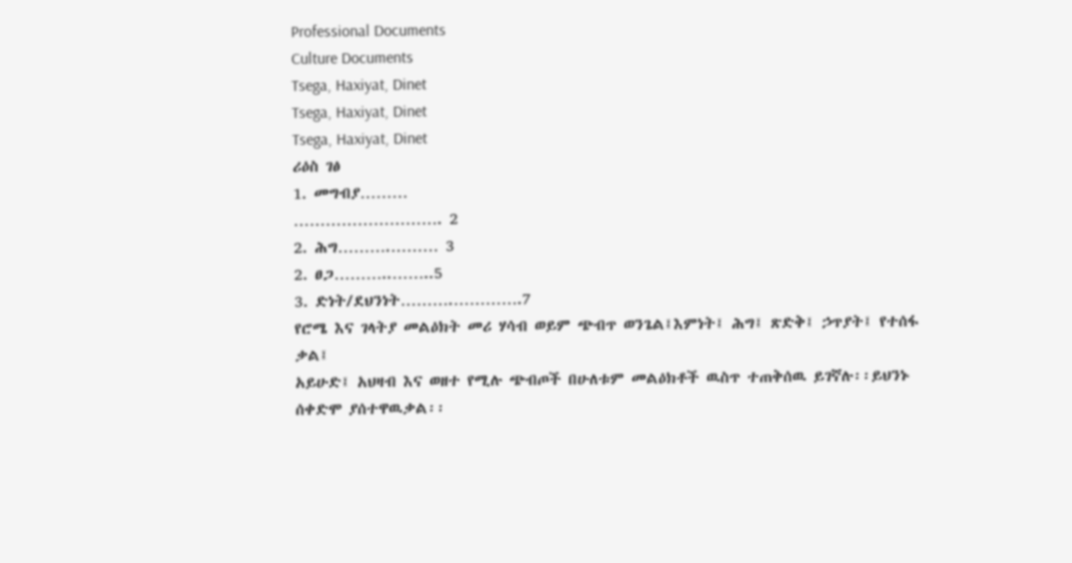Professional Documents
Culture Documents
Tsega, Haxiyat, Dinet
Tsega, Haxiyat, Dinet
Tsega, Haxiyat, Dinet
ሪዕስ ገፅ
1. መግብያ………
………………………. 2
2. ሕግ……….……… 3
2. ፀጋ………..……..5
3. ድነት/ደህንነት……….………….7
የሮሜ እና ገላትያ መልዕክት መሪ ሃሳብ ወይም ጭብጥ ወንጌል፤እምነት፤ ሕግ፤ ጽድቅ፤ ኃጥያት፤ የተሰፋ ቃል፤
አይሁድ፤ አህዛብ እና ወዘተ የሚሉ ጭብጦች በሁለቱም መልዕክቶች ዉስጥ ተጠቅሰዉ ይገኛሉ፡፡ይህንኑ
ሰቀድሞ ያሰተዋዉቃል፡፡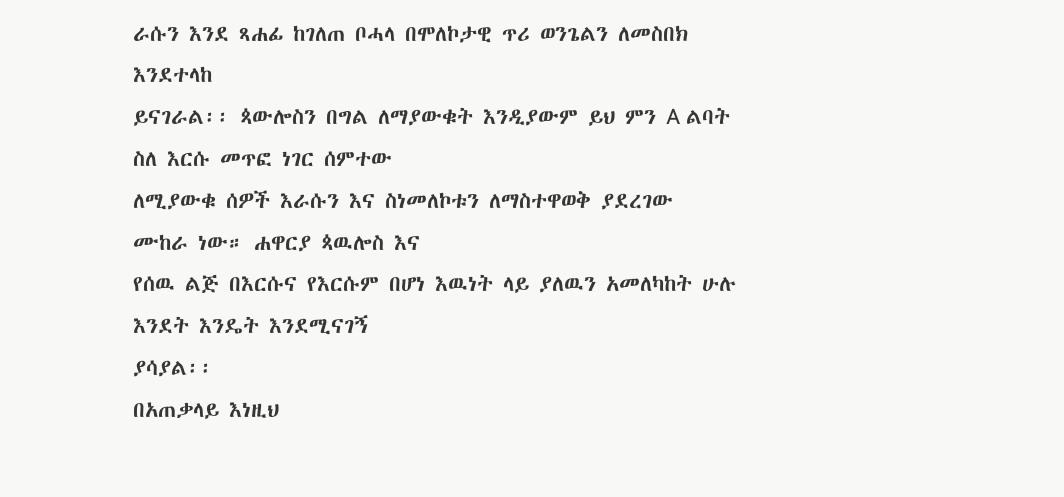ራሱን እንደ ጻሐፊ ከገለጠ ቦሓላ በሞለኮታዊ ጥሪ ወንጌልን ለመስበክ እንደተላከ
ይናገራል፡፡ ጳውሎስን በግል ለማያውቁት እንዲያውም ይህ ምን A ልባት ስለ እርሱ መጥፎ ነገር ሰምተው
ለሚያውቁ ሰዎች እራሱን እና ስነመለኮቱን ለማስተዋወቅ ያደረገው ሙከራ ነው። ሐዋርያ ጳዉሎስ እና
የሰዉ ልጅ በእርሱና የእርሱም በሆነ እዉነት ላይ ያለዉን አመለካከት ሁሉ እንደት እንዴት እንደሚናገኝ
ያሳያል፡፡
በአጠቃላይ እነዚህ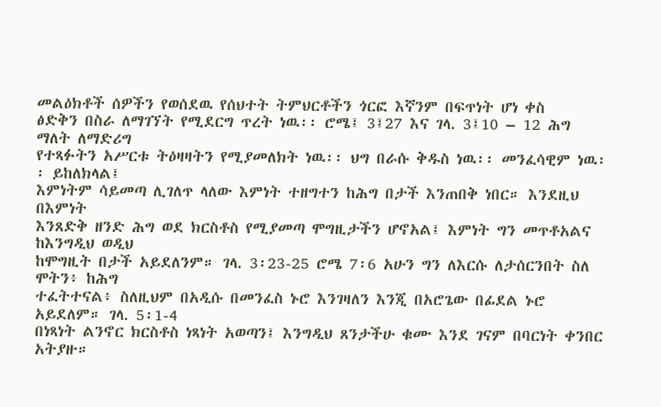መልዕክቶች ሰዎችን የወሰደዉ የሰህተት ትምህርቶችን ጎርፎ እኛንም በፍጥነት ሆነ ቀስ
ፅድቅን በስራ ለማገኘት የሚደርግ ጥረት ነዉ፡፡ ሮሜ፤ 3፤27 እና ገላ. 3፤10 – 12 ሕግ ማለት ለማድሪግ
የተጻፉትን አሥርቱ ትዕዛዛትን የሚያመለክት ነዉ፡፡ ህግ በራሱ ቅዱስ ነዉ፡፡ መንፈሳዊም ነዉ፡፡ ይከለክላል፤
እምነትም ሳይመጣ ሊገለጥ ላለው እምነት ተዘግተን ከሕግ በታች እንጠበቅ ነበር። እንደዚህ በእምነት
እንጸድቅ ዘንድ ሕግ ወደ ክርስቶስ የሚያመጣ ሞግዚታችን ሆኖአል፤ እምነት ግን መጥቶአልና ከእንግዲህ ወዲህ
ከሞግዚት በታች አይደለንም። ገላ. 3፡23-25 ሮሜ 7፡6 አሁን ግን ለእርሱ ለታሰርንበት ስለ ሞትን፥ ከሕግ
ተፈትተናል፥ ስለዚህም በአዲሱ በመንፈስ ኑሮ እንገዛለን እንጂ በአሮጌው በፊደል ኑሮ አይደለም። ገላ. 5፡1-4
በነጻነት ልንኖር ክርስቶስ ነጻነት አወጣን፤ እንግዲህ ጸንታችሁ ቁሙ እንደ ገናም በባርነት ቀንበር አትያዙ።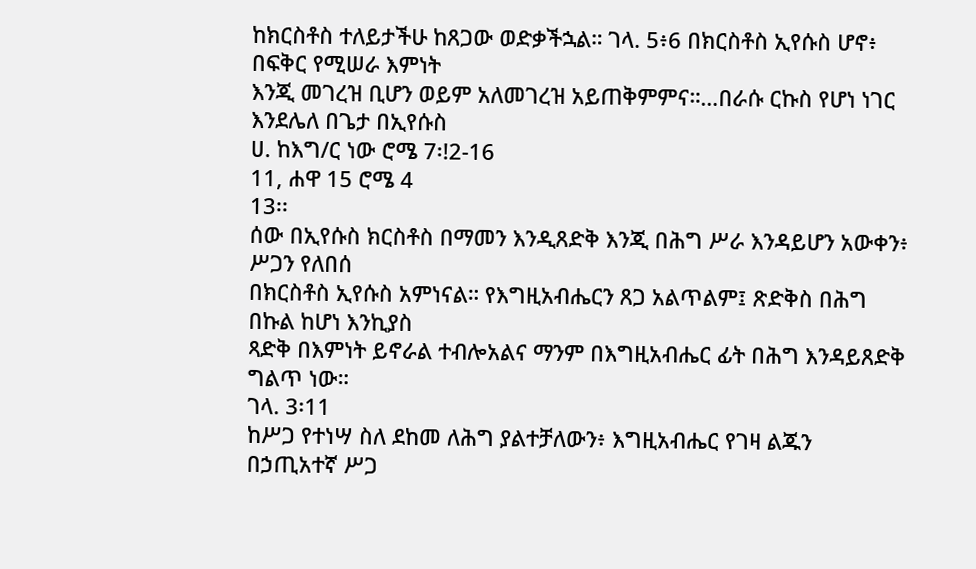ከክርስቶስ ተለይታችሁ ከጸጋው ወድቃችኋል። ገላ. 5፥6 በክርስቶስ ኢየሱስ ሆኖ፥ በፍቅር የሚሠራ እምነት
እንጂ መገረዝ ቢሆን ወይም አለመገረዝ አይጠቅምምና።…በራሱ ርኩስ የሆነ ነገር እንደሌለ በጌታ በኢየሱስ
ሀ. ከእግ/ር ነው ሮሜ 7፡!2-16
11, ሐዋ 15 ሮሜ 4
13፡፡
ሰው በኢየሱስ ክርስቶስ በማመን እንዲጸድቅ እንጂ በሕግ ሥራ እንዳይሆን አውቀን፥ ሥጋን የለበሰ
በክርስቶስ ኢየሱስ አምነናል። የእግዚአብሔርን ጸጋ አልጥልም፤ ጽድቅስ በሕግ በኩል ከሆነ እንኪያስ
ጻድቅ በእምነት ይኖራል ተብሎአልና ማንም በእግዚአብሔር ፊት በሕግ እንዳይጸድቅ ግልጥ ነው።
ገላ. 3፡11
ከሥጋ የተነሣ ስለ ደከመ ለሕግ ያልተቻለውን፥ እግዚአብሔር የገዛ ልጁን በኃጢአተኛ ሥጋ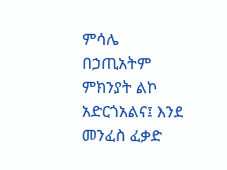ምሳሌ
በኃጢአትም ምክንያት ልኮ አድርጎአልና፤ እንደ መንፈስ ፈቃድ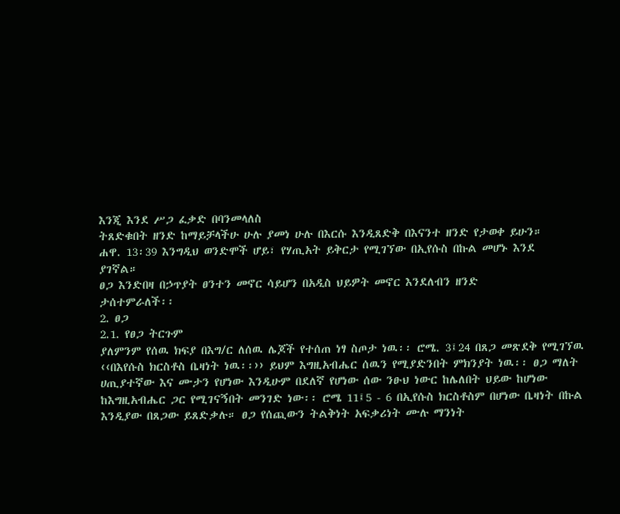እንጂ እንደ ሥጋ ፈቃድ በባንመላለስ
ትጸድቁበት ዘንድ ከማይቻላችሁ ሁሉ ያመነ ሁሉ በእርሱ እንዲጸድቅ በእናንተ ዘንድ የታወቀ ይሁን።
ሐዋ. 13፡39 እንግዲህ ወንድሞች ሆይ፣ የሃጢአት ይቅርታ የሚገኘው በኢየሱስ በኩል መሆኑ እንደ
ያገኛል።
ፀጋ እንድበዛ በኃጥያት ፀንተን መኖር ሳይሆን በአዲስ ህይዎት መኖር እንደለብን ዘንድ
ታሰተምራለች፡፡
2. ፀጋ
2.1. የፀጋ ትርጉም
ያለምንም የሰዉ ክፍያ በእግ/ር ለሰዉ ሌጆች የተሰጠ ነፃ ስጦታ ነዉ፡፡ ሮሜ. 3፤24 በጸጋ መጽደቅ የሚገኘዉ
‹‹በእየሱስ ክርስቶስ ቤዛነት ነዉ፡፡›› ይህም እግዚአብሔር ሰዉን የሚያድንበት ምክንያት ነዉ፡፡ ፀጋ ማለት
ሀጢያተኛው እና ሙታን የሆነው እንዲሁም በደለኛ የሆነው ሰው ንፁህ ነውር ከሌለበት ህይው ከሆነው
ከእግዚአብሔር ጋር የሚገናኝበት መንገድ ነው፡፡ ሮሜ 11፤5 - 6 በኢየሱስ ክርስቶስም በሆነው ቤዛነት በኩል
እንዲያው በጸጋው ይጸድቃሉ። ፀጋ የሰጪውን ትልቅነት አፍቃሪነት ሙሉ ማንነት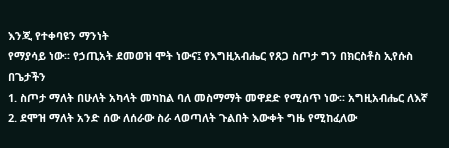እንጂ የተቀባዩን ማንነት
የማያሳይ ነው፡፡ የኃጢአት ደመወዝ ሞት ነውና፤ የእግዚአብሔር የጸጋ ስጦታ ግን በክርስቶስ ኢየሱስ በጌታችን
1. ስጦታ ማለት በሁለት አካላት መካከል ባለ መስማማት መዋደድ የሚሰጥ ነው፡፡ አግዚአብሔር ለእኛ
2. ደሞዝ ማለት አንድ ሰው ለሰራው ስራ ላወጣለት ጉልበት እውቀት ግዜ የሚከፈለው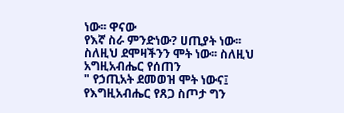ነው፡፡ ዋናው
የእኛ ስራ ምንድነው? ሀጢያት ነው፡፡ ስለዚህ ደሞዛችንን ሞት ነው፡፡ ስለዚህ አግዚአብሔር የሰጠን
" የኃጢአት ደመወዝ ሞት ነውና፤ የእግዚአብሔር የጸጋ ስጦታ ግን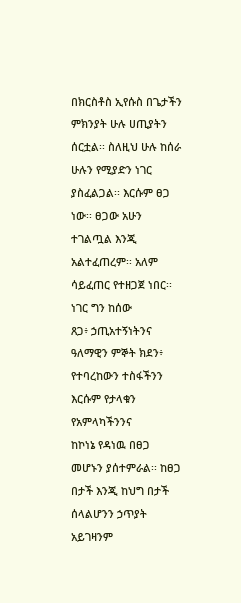በክርስቶስ ኢየሱስ በጌታችን
ምክንያት ሁሉ ሀጢያትን ሰርቷል፡፡ ስለዚህ ሁሉ ከሰራ ሁሉን የሚያድን ነገር ያስፈልጋል፡፡ እርሱም ፀጋ
ነው፡፡ ፀጋው አሁን ተገልጧል እንጂ አልተፈጠረም፡፡ አለም ሳይፈጠር የተዘጋጀ ነበር፡፡ ነገር ግን ከሰው
ጸጋ፥ ኃጢአተኝነትንና ዓለማዊን ምኞት ክደን፥ የተባረከውን ተስፋችንን እርሱም የታላቁን የአምላካችንንና
ከኮነኔ የዳነዉ በፀጋ መሆኑን ያሰተምራል፡፡ ከፀጋ በታች እንጂ ከህግ በታች ሰላልሆንን ኃጥያት አይገዛንም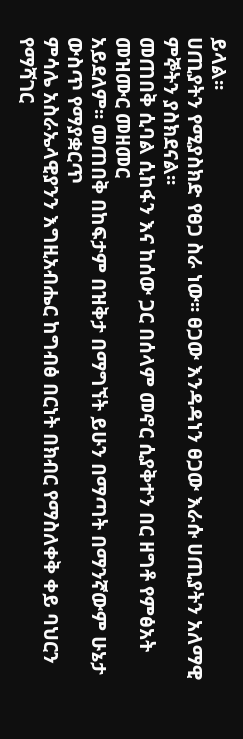ይላል፡፡
ሀጢያትን የሚያስክድ የፀጋ ስራ ነው፡፡ ፀጋው እንዳዳነን ፀጋው እራሱ ሀጢያትን አለማዊ ምኞትን ያስክደናል፡፡
መጠበቅ ሲባል ሲከፋን እና ከሰው ጋር በሰላም መኖር ሲያቅተን በር ዘግቶ የምፅአት መዝሙር መዘመር
አይደለም፡፡ መጠበቅ በከፍታም በዝቅታ በማግኘት ይሁን በማጣት በማንኛውም ሁኔታ ውስጥ የማያቋርጥ
ምሳሌ አስራኤላዊያንን እግዚአብሔር ከግብፅ በርነት በክብር የማስለቀቅ ቀይ ባህርን የማሻገር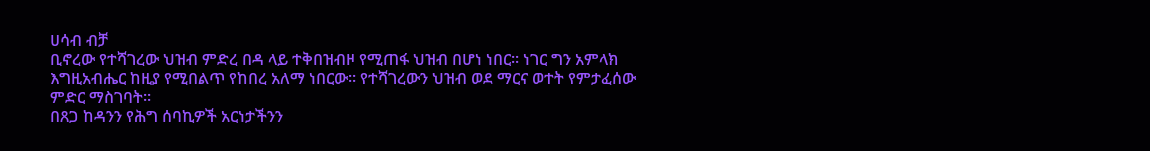ሀሳብ ብቻ
ቢኖረው የተሻገረው ህዝብ ምድረ በዳ ላይ ተቅበዝብዞ የሚጠፋ ህዝብ በሆነ ነበር፡፡ ነገር ግን አምላክ
እግዚአብሔር ከዚያ የሚበልጥ የከበረ አለማ ነበርው፡፡ የተሻገረውን ህዝብ ወደ ማርና ወተት የምታፈሰው
ምድር ማስገባት፡፡
በጸጋ ከዳንን የሕግ ሰባኪዎች አርነታችንን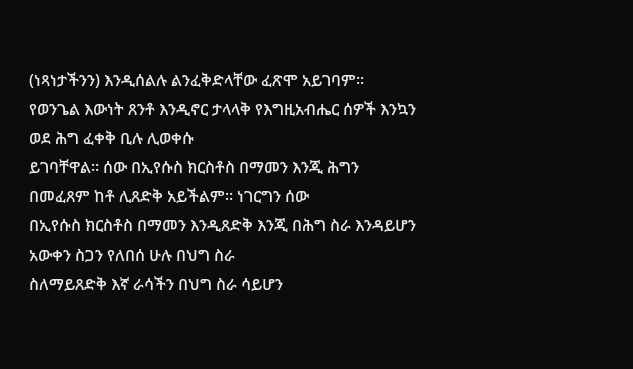(ነጻነታችንን) እንዲሰልሉ ልንፈቅድላቸው ፈጽሞ አይገባም፡፡
የወንጌል እውነት ጸንቶ እንዲኖር ታላላቅ የእግዚአብሔር ሰዎች እንኳን ወደ ሕግ ፈቀቅ ቢሉ ሊወቀሱ
ይገባቸዋል፡፡ ሰው በኢየሱስ ክርስቶስ በማመን እንጂ ሕግን በመፈጸም ከቶ ሊጸድቅ አይችልም፡፡ ነገርግን ሰው
በኢየሱስ ክርስቶስ በማመን እንዲጸድቅ እንጂ በሕግ ስራ እንዳይሆን አውቀን ስጋን የለበሰ ሁሉ በህግ ስራ
ስለማይጸድቅ እኛ ራሳችን በህግ ስራ ሳይሆን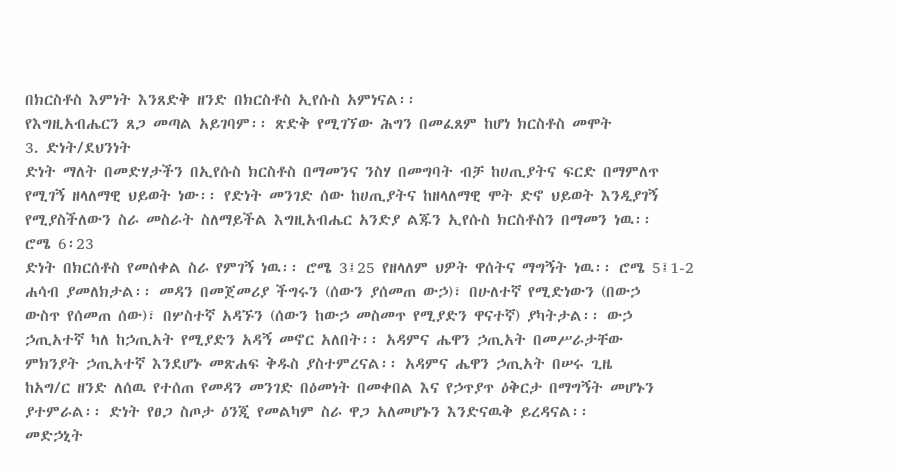በክርስቶስ እምነት እንጸድቅ ዘንድ በክርስቶስ ኢየሱስ አምነናል፡፡
የእግዚአብሔርን ጸጋ መጣል አይገባም፡፡ ጽድቅ የሚገኘው ሕግን በመፈጸም ከሆነ ክርስቶስ መሞት
3. ድነት/ደህንነት
ድነት ማለት በመድሃታችን በኢየሱስ ክርስቶስ በማመንና ንስሃ በመግባት ብቻ ከሀጢያትና ፍርድ በማምለጥ
የሚገኝ ዘላለማዊ ህይወት ነው፡፡ የድነት መንገድ ሰው ከሀጢያትና ከዘላለማዊ ሞት ድኖ ህይወት እንዲያገኝ
የሚያስችለውን ስራ መስራት ስለማይችል እግዚአብሔር አንድያ ልጁን ኢየሱስ ክርስቶስን በማመን ነዉ፡፡
ሮሜ 6፡23
ድነት በክርሰቶስ የመሰቀል ስራ የምገኝ ነዉ፡፡ ሮሜ 3፤25 የዘላለም ህዎት ዋሰትና ማግኝት ነዉ፡፡ ሮሜ 5፤1-2
ሐሳብ ያመለክታል፡፡ መዳን በመጀመሪያ ችግሩን (ሰውን ያሰመጠ ውኃ)፣ በሁለተኛ የሚድነውን (በውኃ
ውስጥ የሰመጠ ሰው)፣ በሦስተኛ አዳኙን (ሰውን ከውኃ መስመጥ የሚያድን ዋናተኛ) ያካትታል፡፡ ውኃ
ኃጢአተኛ ካለ ከኃጢአት የሚያድን አዳኝ መኖር አለበት፡፡ አዳምና ሔዋን ኃጢአት በመሥራታቸው
ምክንያት ኃጢአተኛ እንደሆኑ መጽሐፍ ቅዱስ ያስተምረናል፡፡ አዳምና ሔዋን ኃጢአት በሠሩ ጊዜ
ከአግ/ር ዘንድ ለሰዉ የተሰጠ የመዳን መንገድ በዕመነት በመቀበል እና የኃጥያጥ ዕቅርታ በማግኝት መሆኑን
ያተምራል፡፡ ድነት የፀጋ ስጦታ ዕንጂ የመልካም ስራ ዋጋ አለመሆኑን እንድናዉቅ ይረዳናል፡፡
መድኃኒት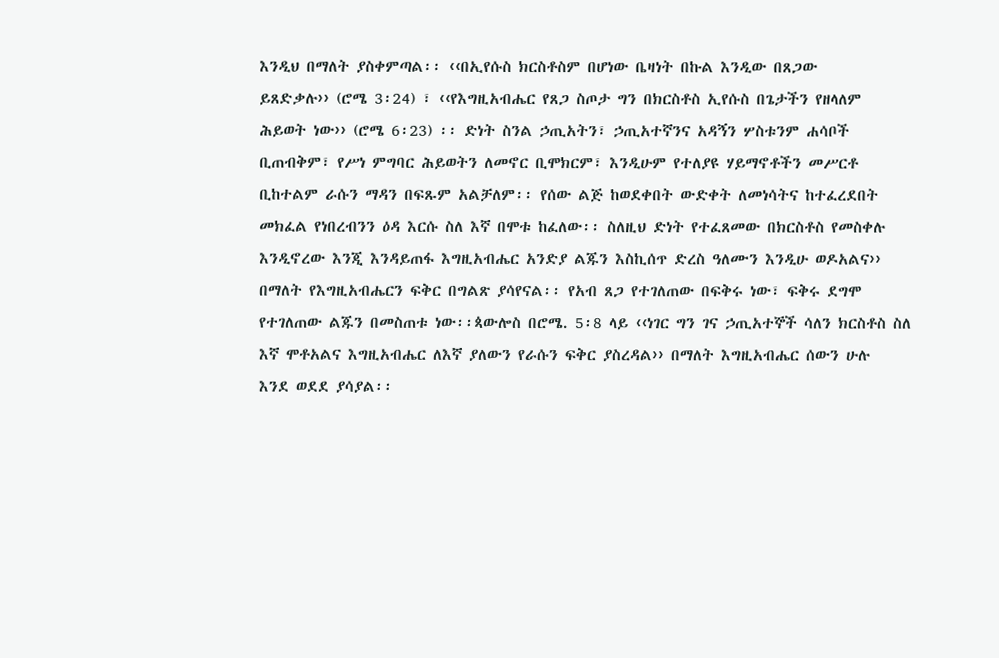እንዲህ በማለት ያስቀምጣል፡፡ ‹‹በኢየሱስ ክርስቶስም በሆነው ቤዛነት በኩል እንዲው በጸጋው
ይጸድቃሉ›› (ሮሜ 3፡24) ፣ ‹‹የእግዚአብሔር የጸጋ ስጦታ ግን በክርስቶስ ኢየሱስ በጌታችን የዘላለም
ሕይወት ነው›› (ሮሜ 6፡23) ፡፡ ድነት ስንል ኃጢአትን፣ ኃጢአተኛንና አዳኝን ሦስቱንም ሐሳቦች
ቢጠብቅም፣ የሥነ ምግባር ሕይወትን ለመኖር ቢሞክርም፣ እንዲሁም የተለያዩ ሃይማኖቶችን መሥርቶ
ቢከተልም ራሱን ማዳን በፍጹም አልቻለም፡፡ የሰው ልጅ ከወደቀበት ውድቀት ለመነሳትና ከተፈረደበት
መክፈል የነበረብንን ዕዳ እርሱ ስለ እኛ በሞቱ ከፈለው፡፡ ስለዚህ ድነት የተፈጸመው በክርስቶስ የመስቀሉ
እንዲኖረው እንጂ እንዳይጠፋ እግዚአብሔር አንድያ ልጁን እስኪሰጥ ድረስ ዓለሙን እንዲሁ ወዶአልና››
በማለት የእግዚአብሔርን ፍቅር በግልጽ ያሳየናል፡፡ የአብ ጸጋ የተገለጠው በፍቅሩ ነው፣ ፍቅሩ ደግሞ
የተገለጠው ልጁን በመስጠቱ ነው፡፡ጳውሎስ በሮሜ. 5፡8 ላይ ‹‹ነገር ግን ገና ኃጢአተኞች ሳለን ክርስቶስ ስለ
እኛ ሞቶአልና እግዚአብሔር ለእኛ ያለውን የራሱን ፍቅር ያስረዳል›› በማለት እግዚአብሔር ሰውን ሁሉ
እንደ ወደደ ያሳያል፡፡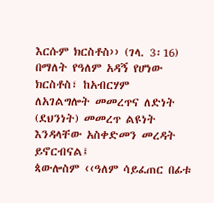እርሱም ክርስቶስ›› (ገላ. 3፡16) በማለት የዓለም አዳኝ የሆነው ክርስቶስ፣ ከአብርሃም
ለአገልግሎት መመረጥና ለድነት (ደህንነት) መመረጥ ልዩነት እንዳላቸው አስቀድመን መረዳት ይኖርብናል፤
ጳውሎስም ‹‹ዓለም ሳይፈጠር በፊቱ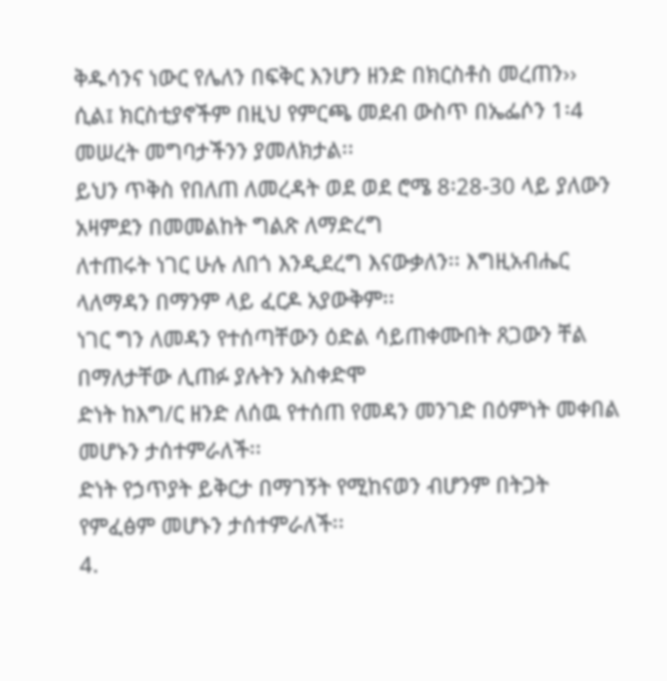ቅዱሳንና ነውር የሌለን በፍቅር እንሆን ዘንድ በክርስቶስ መረጠን››
ሲል፤ ክርስቲያኖችም በዚህ የምርጫ መደብ ውስጥ በኤፌሶን 1፡4 መሠረት መግባታችንን ያመለክታል፡፡
ይህን ጥቅስ የበለጠ ለመረዳት ወደ ወደ ሮሜ 8፡28-30 ላይ ያለውን አዛምደን በመመልከት ግልጽ ለማድረግ
ለተጠሩት ነገር ሁሉ ለበጎ እንዲደረግ እናውቃለን፡፡ እግዚአብሔር ላለማዳን በማንም ላይ ፈርዶ አያውቅም፡፡
ነገር ግን ለመዳን የተሰጣቸውን ዕድል ሳይጠቀሙበት ጸጋውን ቸል በማለታቸው ሊጠፉ ያሉትን አስቀድሞ
ድነት ከእግ/ር ዘንድ ለሰዉ የተሰጠ የመዳን መንገድ በዕምነት መቀበል መሆኑን ታሰተምራለች፡፡
ድነት የኃጥያት ይቅርታ በማገኝት የሚከናወን ብሆንም በትጋት የምፈፅም መሆኑን ታሰተምራለች፡፡
4.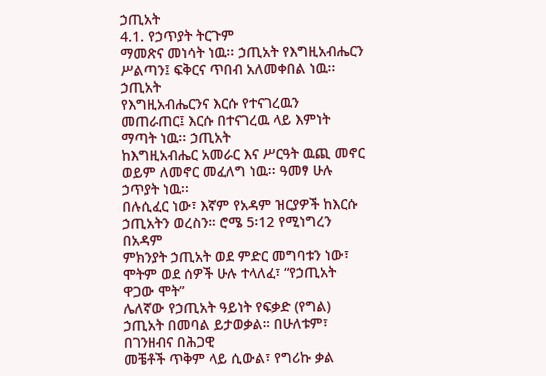ኃጢአት
4.1. የኃጥያት ትርጉም
ማመጽና መነሳት ነዉ፡፡ ኃጢአት የእግዚአብሔርን ሥልጣን፤ ፍቅርና ጥበብ አለመቀበል ነዉ፡፡ ኃጢአት
የእግዚአብሔርንና እርሱ የተናገረዉን መጠራጠር፤ እርሱ በተናገረዉ ላይ እምነት ማጣት ነዉ፡፡ ኃጢአት
ከእግዚአብሔር አመራር እና ሥርዓት ዉጪ መኖር ወይም ለመኖር መፈለግ ነዉ፡፡ ዓመፃ ሁሉ ኃጥያት ነዉ፡፡
በሉሲፈር ነው፣ እኛም የአዳም ዝርያዎች ከእርሱ ኃጢአትን ወረስን። ሮሜ 5፡12 የሚነግረን በአዳም
ምክንያት ኃጢአት ወደ ምድር መግባቱን ነው፣ ሞትም ወደ ሰዎች ሁሉ ተላለፈ፣ “የኃጢአት ዋጋው ሞት”
ሌለኛው የኃጢአት ዓይነት የፍቃድ (የግል) ኃጢአት በመባል ይታወቃል። በሁለቱም፣ በገንዘብና በሕጋዊ
መቼቶች ጥቅም ላይ ሲውል፣ የግሪኩ ቃል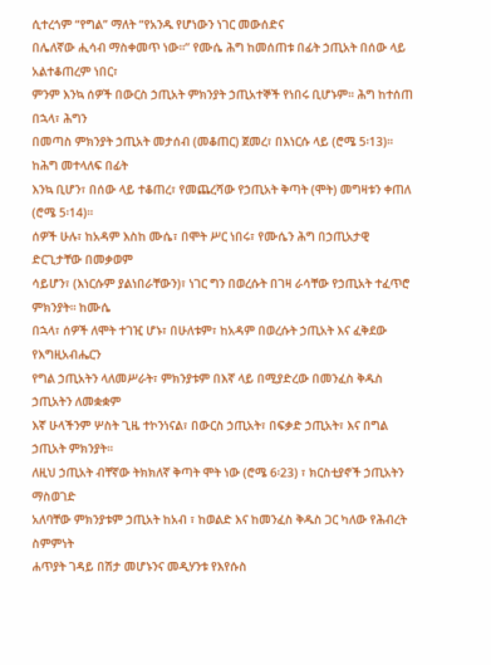ሲተረጎም “የግል” ማለት “የአንዱ የሆነውን ነገር መውሰድና
በሌለኛው ሒሳብ ማስቀመጥ ነው።” የሙሴ ሕግ ከመሰጠቱ በፊት ኃጢአት በሰው ላይ አልተቆጠረም ነበር፣
ምንም እንኳ ሰዎች በውርስ ኃጢአት ምክንያት ኃጢአተኞች የነበሩ ቢሆኑም። ሕግ ከተሰጠ በኋላ፣ ሕግን
በመጣስ ምክንያት ኃጢአት መታሰብ (መቆጠር) ጀመረ፣ በእነርሱ ላይ (ሮሜ 5፡13)። ከሕግ መተላለፍ በፊት
እንኳ ቢሆን፣ በሰው ላይ ተቆጠረ፣ የመጨረሻው የኃጢአት ቅጣት (ሞት) መግዛቱን ቀጠለ (ሮሜ 5፡14)።
ሰዎች ሁሉ፣ ከአዳም እስከ ሙሴ፣ በሞት ሥር ነበሩ፣ የሙሴን ሕግ በኃጢአታዊ ድርጊታቸው በመቃወም
ሳይሆን፣ (እነርሱም ያልነበራቸውን)፣ ነገር ግን በወረሱት በገዛ ራሳቸው የኃጢአት ተፈጥሮ ምክንያት። ከሙሴ
በኋላ፣ ሰዎች ለሞት ተገዢ ሆኑ፣ በሁለቱም፣ ከአዳም በወረሱት ኃጢአት እና ፈቅደው የእግዚአብሔርን
የግል ኃጢአትን ላለመሥራት፣ ምክንያቱም በእኛ ላይ በሚያድረው በመንፈስ ቅዱስ ኃጢአትን ለመቋቋም
እኛ ሁላችንም ሦስት ጊዜ ተኮንነናል፣ በውርስ ኃጢአት፣ በፍቃድ ኃጢአት፣ እና በግል ኃጢአት ምክንያት።
ለዚህ ኃጢአት ብቸኛው ትክክለኛ ቅጣት ሞት ነው (ሮሜ 6፡23) ፣ ክርስቲያኖች ኃጢአትን ማስወገድ
አለባቸው ምክንያቱም ኃጢአት ከአብ ፣ ከወልድ እና ከመንፈስ ቅዱስ ጋር ካለው የሕብረት ስምምነት
ሐጥያት ገዳይ በሽታ መሆኑንና መዲሃንቱ የእየሱስ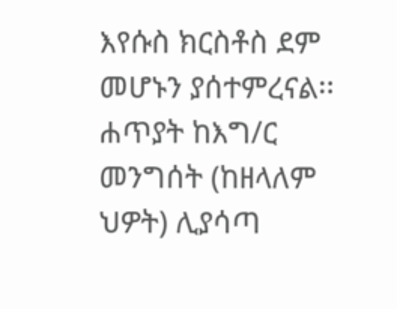እየሱስ ክርስቶስ ደም መሆኑን ያሰተምረናል፡፡
ሐጥያት ከእግ/ር መንግሰት (ከዘላለም ህዎት) ሊያሳጣ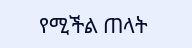የሚችል ጠላት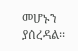መሆኑን ያሰረዳል፡፡